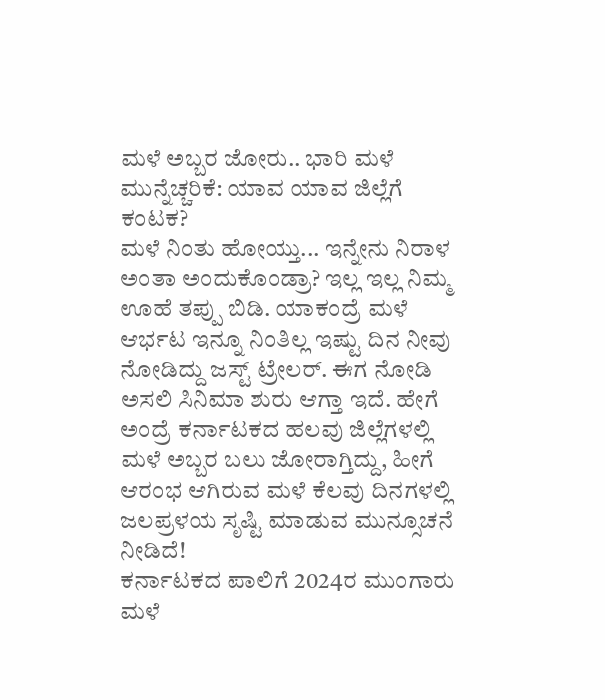ಮಳೆ ಅಬ್ಬರ ಜೋರು.. ಭಾರಿ ಮಳೆ ಮುನ್ನೆಚ್ಚರಿಕೆ: ಯಾವ ಯಾವ ಜಿಲ್ಲೆಗೆ ಕಂಟಕ?
ಮಳೆ ನಿಂತು ಹೋಯ್ತು... ಇನ್ನೇನು ನಿರಾಳ ಅಂತಾ ಅಂದುಕೊಂಡ್ರಾ? ಇಲ್ಲ ಇಲ್ಲ ನಿಮ್ಮ ಊಹೆ ತಪ್ಪು ಬಿಡಿ. ಯಾಕಂದ್ರೆ ಮಳೆ ಆರ್ಭಟ ಇನ್ನೂ ನಿಂತಿಲ್ಲ ಇಷ್ಟು ದಿನ ನೀವು ನೋಡಿದ್ದು ಜಸ್ಟ್ ಟ್ರೇಲರ್. ಈಗ ನೋಡಿ ಅಸಲಿ ಸಿನಿಮಾ ಶುರು ಆಗ್ತಾ ಇದೆ. ಹೇಗೆ ಅಂದ್ರೆ ಕರ್ನಾಟಕದ ಹಲವು ಜಿಲ್ಲೆಗಳಲ್ಲಿ ಮಳೆ ಅಬ್ಬರ ಬಲು ಜೋರಾಗ್ತಿದ್ದು, ಹೀಗೆ ಆರಂಭ ಆಗಿರುವ ಮಳೆ ಕೆಲವು ದಿನಗಳಲ್ಲಿ ಜಲಪ್ರಳಯ ಸೃಷ್ಟಿ ಮಾಡುವ ಮುನ್ಸೂಚನೆ ನೀಡಿದೆ!
ಕರ್ನಾಟಕದ ಪಾಲಿಗೆ 2024ರ ಮುಂಗಾರು ಮಳೆ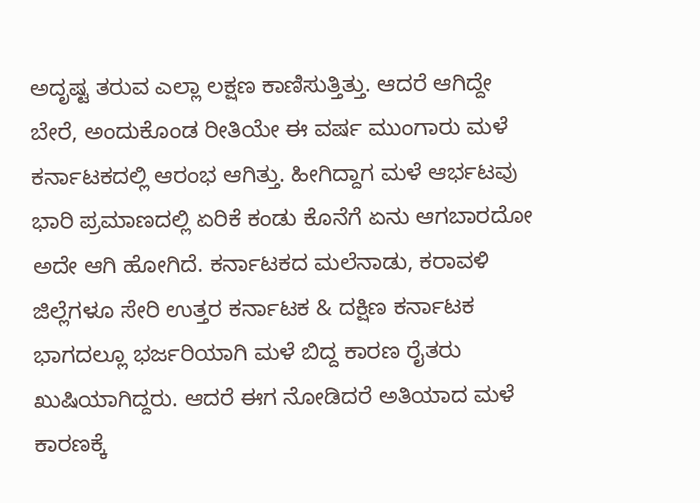ಅದೃಷ್ಟ ತರುವ ಎಲ್ಲಾ ಲಕ್ಷಣ ಕಾಣಿಸುತ್ತಿತ್ತು. ಆದರೆ ಆಗಿದ್ದೇ ಬೇರೆ, ಅಂದುಕೊಂಡ ರೀತಿಯೇ ಈ ವರ್ಷ ಮುಂಗಾರು ಮಳೆ ಕರ್ನಾಟಕದಲ್ಲಿ ಆರಂಭ ಆಗಿತ್ತು. ಹೀಗಿದ್ದಾಗ ಮಳೆ ಆರ್ಭಟವು ಭಾರಿ ಪ್ರಮಾಣದಲ್ಲಿ ಏರಿಕೆ ಕಂಡು ಕೊನೆಗೆ ಏನು ಆಗಬಾರದೋ ಅದೇ ಆಗಿ ಹೋಗಿದೆ. ಕರ್ನಾಟಕದ ಮಲೆನಾಡು, ಕರಾವಳಿ ಜಿಲ್ಲೆಗಳೂ ಸೇರಿ ಉತ್ತರ ಕರ್ನಾಟಕ & ದಕ್ಷಿಣ ಕರ್ನಾಟಕ ಭಾಗದಲ್ಲೂ ಭರ್ಜರಿಯಾಗಿ ಮಳೆ ಬಿದ್ದ ಕಾರಣ ರೈತರು ಖುಷಿಯಾಗಿದ್ದರು. ಆದರೆ ಈಗ ನೋಡಿದರೆ ಅತಿಯಾದ ಮಳೆ ಕಾರಣಕ್ಕೆ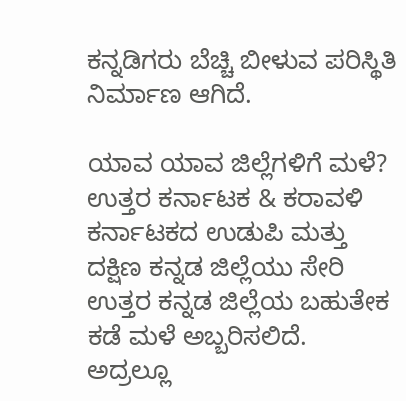ಕನ್ನಡಿಗರು ಬೆಚ್ಚಿ ಬೀಳುವ ಪರಿಸ್ಥಿತಿ ನಿರ್ಮಾಣ ಆಗಿದೆ.

ಯಾವ ಯಾವ ಜಿಲ್ಲೆಗಳಿಗೆ ಮಳೆ?
ಉತ್ತರ ಕರ್ನಾಟಕ & ಕರಾವಳಿ ಕರ್ನಾಟಕದ ಉಡುಪಿ ಮತ್ತು ದಕ್ಷಿಣ ಕನ್ನಡ ಜಿಲ್ಲೆಯು ಸೇರಿ ಉತ್ತರ ಕನ್ನಡ ಜಿಲ್ಲೆಯ ಬಹುತೇಕ ಕಡೆ ಮಳೆ ಅಬ್ಬರಿಸಲಿದೆ. ಅದ್ರಲ್ಲೂ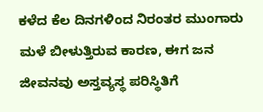ಕಳೆದ ಕೆಲ ದಿನಗಳಿಂದ ನಿರಂತರ ಮುಂಗಾರು ಮಳೆ ಬೀಳುತ್ತಿರುವ ಕಾರಣ, ಈಗ ಜನ ಜೀವನವು ಅಸ್ತವ್ಯಸ್ಥ ಪರಿಸ್ಥಿತಿಗೆ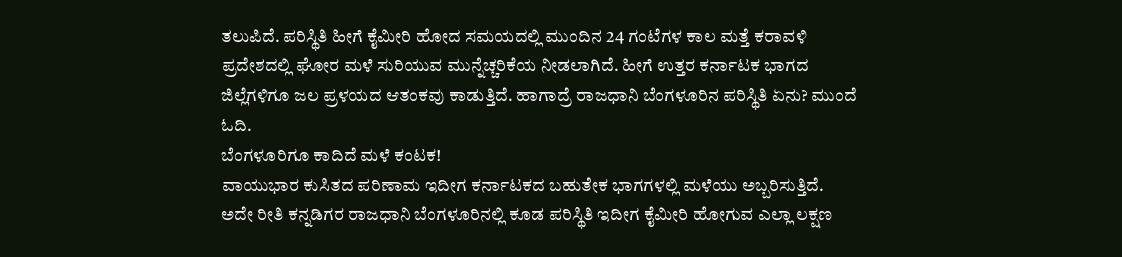ತಲುಪಿದೆ. ಪರಿಸ್ಥಿತಿ ಹೀಗೆ ಕೈಮೀರಿ ಹೋದ ಸಮಯದಲ್ಲಿ ಮುಂದಿನ 24 ಗಂಟೆಗಳ ಕಾಲ ಮತ್ತೆ ಕರಾವಳಿ ಪ್ರದೇಶದಲ್ಲಿ ಘೋರ ಮಳೆ ಸುರಿಯುವ ಮುನ್ನೆಚ್ಚರಿಕೆಯ ನೀಡಲಾಗಿದೆ. ಹೀಗೆ ಉತ್ತರ ಕರ್ನಾಟಕ ಭಾಗದ ಜಿಲ್ಲೆಗಳಿಗೂ ಜಲ ಪ್ರಳಯದ ಆತಂಕವು ಕಾಡುತ್ತಿದೆ. ಹಾಗಾದ್ರೆ ರಾಜಧಾನಿ ಬೆಂಗಳೂರಿನ ಪರಿಸ್ಥಿತಿ ಏನು? ಮುಂದೆ ಓದಿ.
ಬೆಂಗಳೂರಿಗೂ ಕಾದಿದೆ ಮಳೆ ಕಂಟಕ!
ವಾಯುಭಾರ ಕುಸಿತದ ಪರಿಣಾಮ ಇದೀಗ ಕರ್ನಾಟಕದ ಬಹುತೇಕ ಭಾಗಗಳಲ್ಲಿ ಮಳೆಯು ಅಬ್ಬರಿಸುತ್ತಿದೆ. ಅದೇ ರೀತಿ ಕನ್ನಡಿಗರ ರಾಜಧಾನಿ ಬೆಂಗಳೂರಿನಲ್ಲಿ ಕೂಡ ಪರಿಸ್ಥಿತಿ ಇದೀಗ ಕೈಮೀರಿ ಹೋಗುವ ಎಲ್ಲಾ ಲಕ್ಷಣ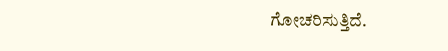ಗೋಚರಿಸುತ್ತಿದೆ.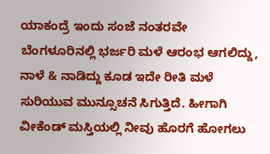ಯಾಕಂದ್ರೆ ಇಂದು ಸಂಜೆ ನಂತರವೇ ಬೆಂಗಳೂರಿನಲ್ಲಿ ಭರ್ಜರಿ ಮಳೆ ಆರಂಭ ಆಗಲಿದ್ದು, ನಾಳೆ & ನಾಡಿದ್ದು ಕೂಡ ಇದೇ ರೀತಿ ಮಳೆ ಸುರಿಯುವ ಮುನ್ಸೂಚನೆ ಸಿಗುತ್ತಿದೆ. ಹೀಗಾಗಿ ವೀಕೆಂಡ್ ಮಸ್ತಿಯಲ್ಲಿ ನೀವು ಹೊರಗೆ ಹೋಗಲು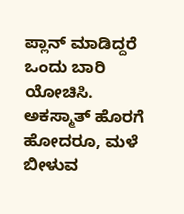ಪ್ಲಾನ್ ಮಾಡಿದ್ದರೆ ಒಂದು ಬಾರಿ ಯೋಚಿಸಿ. ಅಕಸ್ಮಾತ್ ಹೊರಗೆ ಹೋದರೂ, ಮಳೆ ಬೀಳುವ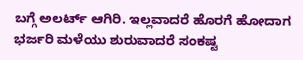ಬಗ್ಗೆ ಅಲರ್ಟ್ ಆಗಿರಿ. ಇಲ್ಲವಾದರೆ ಹೊರಗೆ ಹೋದಾಗ ಭರ್ಜರಿ ಮಳೆಯು ಶುರುವಾದರೆ ಸಂಕಷ್ಟ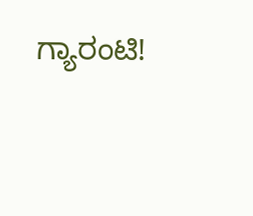ಗ್ಯಾರಂಟಿ!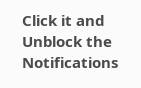Click it and Unblock the Notifications